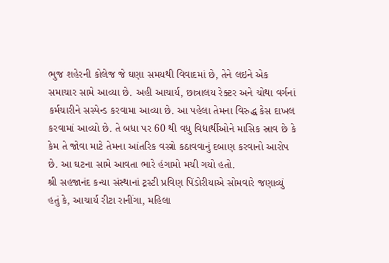ભુજ શહેરની કોલેજ જે ઘણા સમયથી વિવાદમાં છે, તેને લઇને એક સમાચાર સામે આવ્યા છે. અહી આચાર્ય, છાત્રાલય રેક્ટર અને ચોથા વર્ગનાં કર્મચારીને સસ્પેન્ડ કરવામા આવ્યા છે. આ પહેલા તેમના વિરુદ્ધ કેસ દાખલ કરવામાં આવ્યો છે. તે બધા પર 60 થી વધુ વિદ્યાર્થીઓને માસિક સ્રાવ છે કે કેમ તે જોવા માટે તેમના આંતરિક વસ્ત્રો કઠાવવાનું દબાણ કરવાનો આરોપ છે. આ ઘટના સામે આવતા ભારે હંગામો મચી ગયો હતો.
શ્રી સહજાનંદ કન્યા સંસ્થાનાં ટ્રસ્ટી પ્રવિણ પિંડોરીયાએ સોમવારે જણાવ્યું હતું કે, આચાર્ય રીટા રાનીંગા, મહિલા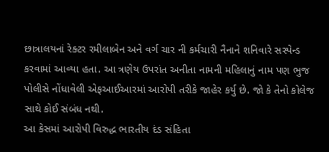છાત્રાલયનાં રેક્ટર રમીલાબેન અને વર્ગ ચાર ની કર્મચારી નૈનાને શનિવારે સસ્પેન્ડ કરવામાં આવ્યા હતા. આ ત્રણેય ઉપરાંત અનીતા નામની મહિલાનું નામ પણ ભુજ પોલીસે નોંધાવેલી એફઆઈઆરમાં આરોપી તરીકે જાહેર કર્યુ છે. જો કે તેનો કોલેજ સાથે કોઈ સંબંધ નથી.
આ કેસમાં આરોપી વિરુદ્ધ ભારતીય દંડ સંહિતા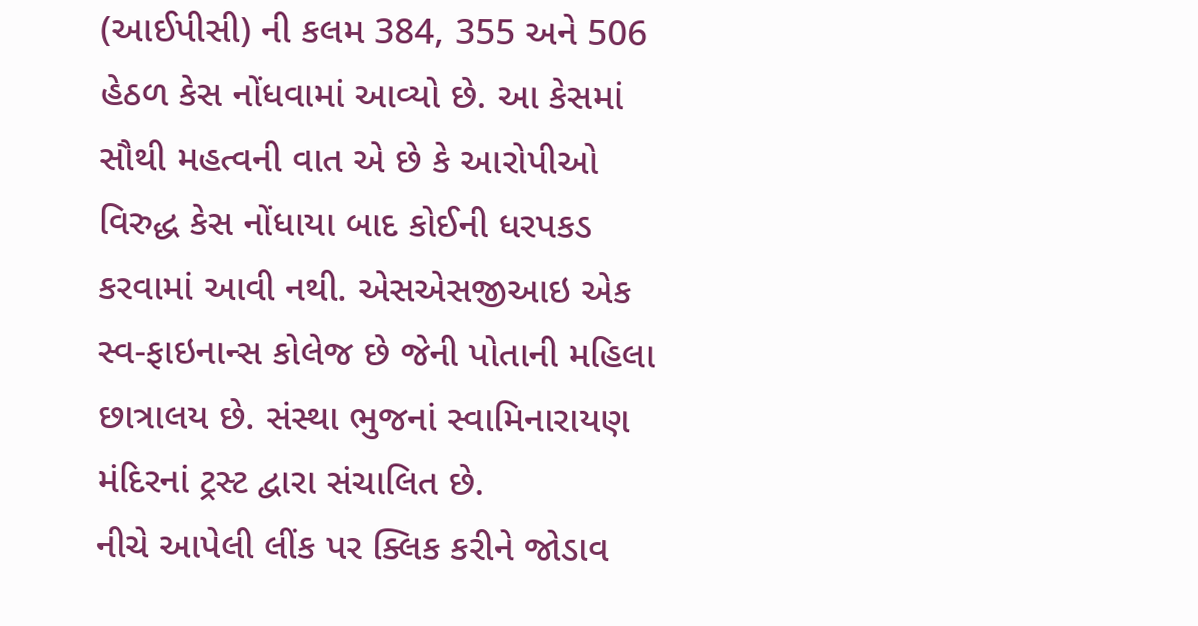(આઈપીસી) ની કલમ 384, 355 અને 506 હેઠળ કેસ નોંધવામાં આવ્યો છે. આ કેસમાં સૌથી મહત્વની વાત એ છે કે આરોપીઓ વિરુદ્ધ કેસ નોંધાયા બાદ કોઈની ધરપકડ કરવામાં આવી નથી. એસએસજીઆઇ એક સ્વ-ફાઇનાન્સ કોલેજ છે જેની પોતાની મહિલા છાત્રાલય છે. સંસ્થા ભુજનાં સ્વામિનારાયણ મંદિરનાં ટ્રસ્ટ દ્વારા સંચાલિત છે.
નીચે આપેલી લીંક પર ક્લિક કરીને જોડાવ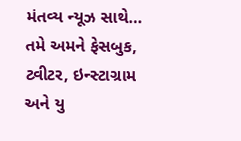મંતવ્ય ન્યૂઝ સાથે…
તમે અમને ફેસબુક, ટ્વીટર, ઇન્સ્ટાગ્રામ અને યુ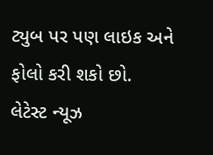ટ્યુબ પર પણ લાઇક અને ફોલો કરી શકો છો.
લેટેસ્ટ ન્યૂઝ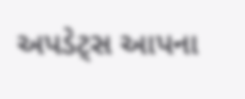અપડેટ્સ આપના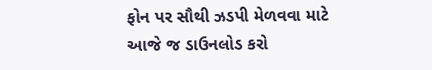ફોન પર સૌથી ઝડપી મેળવવા માટે આજે જ ડાઉનલોડ કરો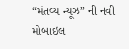“મંતવ્ય ન્યૂઝ” ની નવી મોબાઇલ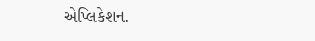એપ્લિકેશન.